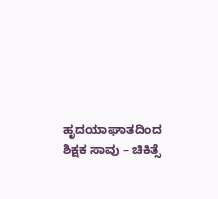ಹೃದಯಾಘಾತದಿಂದ ಶಿಕ್ಷಕ ಸಾವು – ಚಿಕಿತ್ಸೆ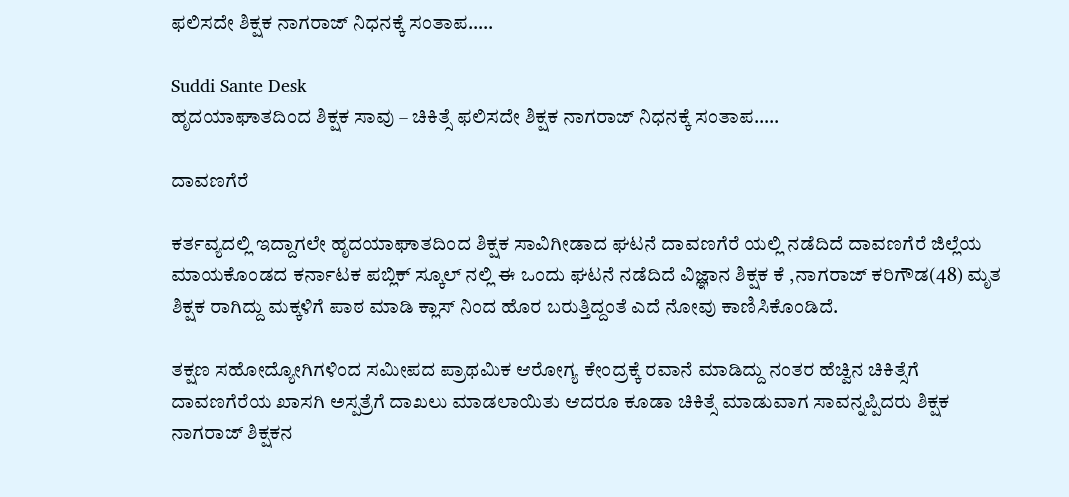ಫಲಿಸದೇ ಶಿಕ್ಷಕ ನಾಗರಾಜ್ ನಿಧನಕ್ಕೆ ಸಂತಾಪ…..

Suddi Sante Desk
ಹೃದಯಾಘಾತದಿಂದ ಶಿಕ್ಷಕ ಸಾವು – ಚಿಕಿತ್ಸೆ ಫಲಿಸದೇ ಶಿಕ್ಷಕ ನಾಗರಾಜ್ ನಿಧನಕ್ಕೆ ಸಂತಾಪ…..

ದಾವಣಗೆರೆ

ಕರ್ತವ್ಯದಲ್ಲಿ ಇದ್ದಾಗಲೇ ಹೃದಯಾಘಾತದಿಂದ ಶಿಕ್ಷಕ ಸಾವಿಗೀಡಾದ ಘಟನೆ ದಾವಣಗೆರೆ ಯಲ್ಲಿ ನಡೆದಿದೆ ದಾವಣಗೆರೆ ಜಿಲ್ಲೆಯ ಮಾಯಕೊಂಡದ ಕರ್ನಾಟಕ ಪಬ್ಲಿಕ್ ಸ್ಕೂಲ್ ನಲ್ಲಿ ಈ ಒಂದು ಘಟನೆ ನಡೆದಿದೆ ವಿಜ್ಞಾನ ಶಿಕ್ಷಕ ಕೆ ,ನಾಗರಾಜ್ ಕರಿಗೌಡ(48) ಮೃತ ಶಿಕ್ಷಕ ರಾಗಿದ್ದು ಮಕ್ಕಳಿಗೆ ಪಾಠ ಮಾಡಿ ಕ್ಲಾಸ್ ನಿಂದ ಹೊರ ಬರುತ್ತಿದ್ದಂತೆ ಎದೆ ನೋವು ಕಾಣಿಸಿಕೊಂಡಿದೆ.

ತಕ್ಷಣ ಸಹೋದ್ಯೋಗಿಗಳಿಂದ ಸಮೀಪದ ಪ್ರಾಥಮಿಕ ಆರೋಗ್ಯ ಕೇಂದ್ರಕ್ಕೆ ರವಾನೆ ಮಾಡಿದ್ದು ನಂತರ ಹೆಚ್ವಿನ ಚಿಕಿತ್ಸೆಗೆ ದಾವಣಗೆರೆಯ ಖಾಸಗಿ ಅಸ್ಪತ್ರೆಗೆ ದಾಖಲು ಮಾಡಲಾಯಿತು ಆದರೂ ಕೂಡಾ ಚಿಕಿತ್ಸೆ ಮಾಡುವಾಗ ಸಾವನ್ನಪ್ಪಿದರು ಶಿಕ್ಷಕ ನಾಗರಾಜ್ ಶಿಕ್ಷಕನ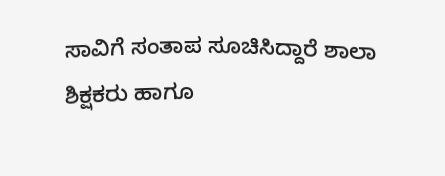ಸಾವಿಗೆ ಸಂತಾಪ ಸೂಚಿಸಿದ್ದಾರೆ ಶಾಲಾ ಶಿಕ್ಷಕರು ಹಾಗೂ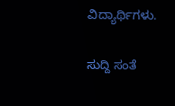ವಿದ್ಯಾರ್ಥಿಗಳು.

ಸುದ್ದಿ ಸಂತೆ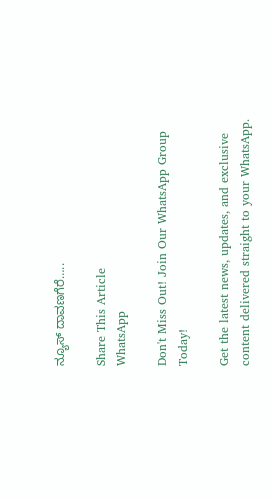ನ್ಯೂಸ್ ದಾವಣಗೆರೆ…..

Share This Article
WhatsApp

Don't Miss Out! Join Our WhatsApp Group Today!

Get the latest news, updates, and exclusive content delivered straight to your WhatsApp.